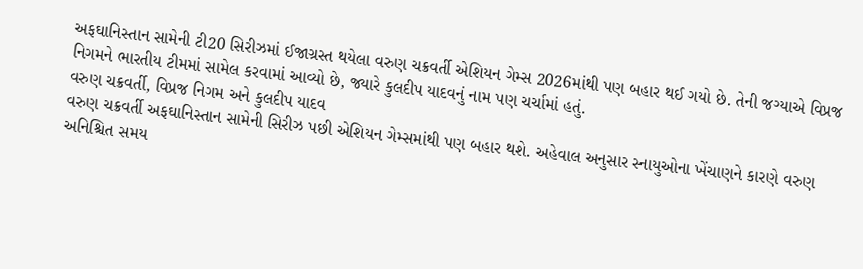અફઘાનિસ્તાન સામેની ટી20 સિરીઝમાં ઈજાગ્રસ્ત થયેલા વરુણ ચક્રવર્તી એશિયન ગેમ્સ 2026માંથી પણ બહાર થઈ ગયો છે. તેની જગ્યાએ વિપ્રજ નિગમને ભારતીય ટીમમાં સામેલ કરવામાં આવ્યો છે, જ્યારે કુલદીપ યાદવનું નામ પણ ચર્ચામાં હતું.
વરુણ ચક્રવર્તી, વિપ્રજ નિગમ અને કુલદીપ યાદવ
વરુણ ચક્રવર્તી અફઘાનિસ્તાન સામેની સિરીઝ પછી એશિયન ગેમ્સમાંથી પણ બહાર થશે. અહેવાલ અનુસાર સ્નાયુઓના ખેંચાણને કારણે વરુણ અનિશ્ચિત સમય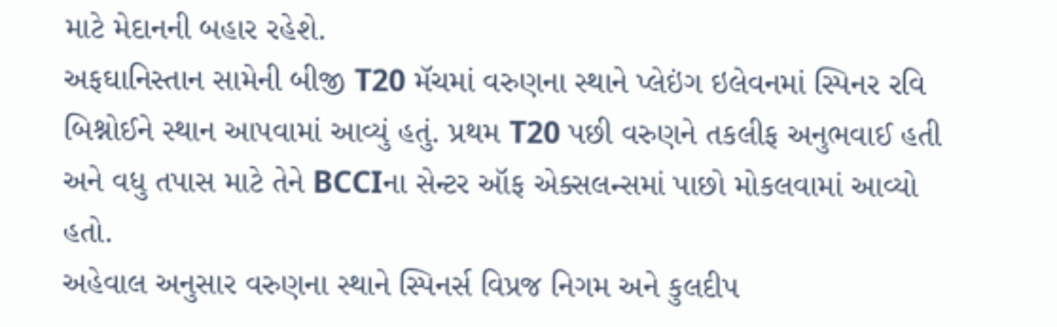માટે મેદાનની બહાર રહેશે.
અફઘાનિસ્તાન સામેની બીજી T20 મૅચમાં વરુણના સ્થાને પ્લેઇંગ ઇલેવનમાં સ્પિનર રવિ બિશ્નોઈને સ્થાન આપવામાં આવ્યું હતું. પ્રથમ T20 પછી વરુણને તકલીફ અનુભવાઈ હતી અને વધુ તપાસ માટે તેને BCCIના સેન્ટર ઑફ એક્સલન્સમાં પાછો મોકલવામાં આવ્યો હતો.
અહેવાલ અનુસાર વરુણના સ્થાને સ્પિનર્સ વિપ્રજ નિગમ અને કુલદીપ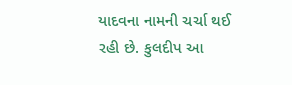યાદવના નામની ચર્ચા થઈ રહી છે. કુલદીપ આ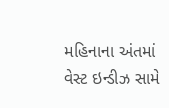મહિનાના અંતમાં વેસ્ટ ઇન્ડીઝ સામે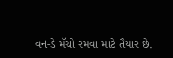વન-ડે મૅચો રમવા માટે તૈયાર છે.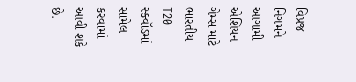વિપ્રજ નિગમને આગામી એશિયન ગેમ્સ માટે ભારતીય T20 સ્ક્વૉડમાં સામેલ કરવામાં આવી શકે છે.